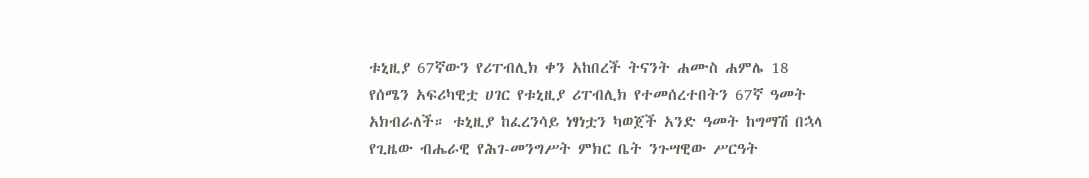ቱኒዚያ 67ኛውን የሪፐብሊክ ቀን አከበረች ትናንት ሐሙስ ሐምሌ 18 የሰሜን አፍሪካዊቷ ሀገር የቱኒዚያ ሪፐብሊክ የተመሰረተበትን 67ኛ ዓመት አክብራለች። ቱኒዚያ ከፈረንሳይ ነፃነቷን ካወጀች አንድ ዓመት ከግማሽ በኋላ የጊዜው ብሔራዊ የሕገ-መንግሥት ምክር ቤት ንጉሣዊው ሥርዓት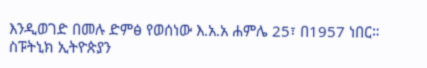እንዲወገድ በመሉ ድምፅ የወሰነው እ.አ.አ ሐምሌ 25፣ በ1957 ነበር። ስፑትኒክ ኢትዮጵያን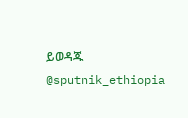ይወዳጁ @sputnik_ethiopia